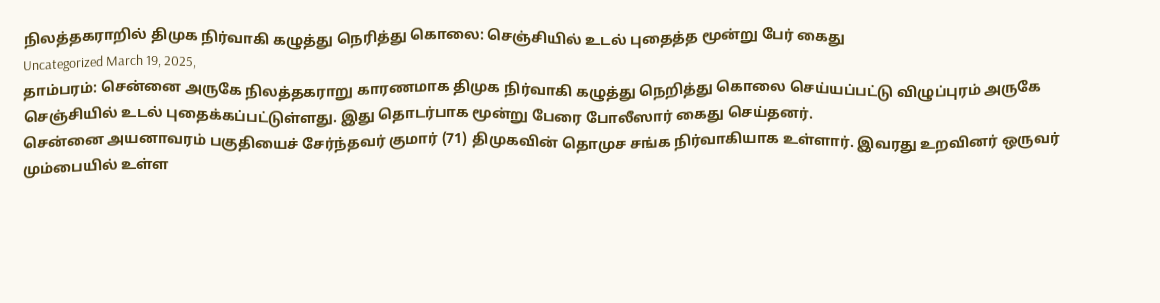நிலத்தகராறில் திமுக நிர்வாகி கழுத்து நெரித்து கொலை: செஞ்சியில் உடல் புதைத்த மூன்று பேர் கைது
Uncategorized March 19, 2025,
தாம்பரம்: சென்னை அருகே நிலத்தகராறு காரணமாக திமுக நிர்வாகி கழுத்து நெறித்து கொலை செய்யப்பட்டு விழுப்புரம் அருகே செஞ்சியில் உடல் புதைக்கப்பட்டுள்ளது. இது தொடர்பாக மூன்று பேரை போலீஸார் கைது செய்தனர்.
சென்னை அயனாவரம் பகுதியைச் சேர்ந்தவர் குமார் (71) திமுகவின் தொமுச சங்க நிர்வாகியாக உள்ளார். இவரது உறவினர் ஒருவர் மும்பையில் உள்ள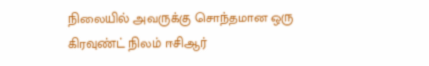நிலையில் அவருக்கு சொந்தமான ஒரு கிரவுண்ட் நிலம் ஈசிஆர்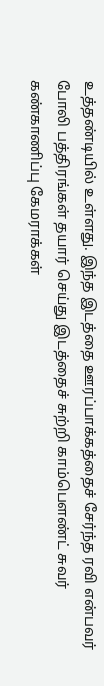உத்தண்டியில் உள்ளது. இந்த இடத்தை ஊரப்பாக்கத்தைச் சேர்ந்த ரவி என்பவர் போலி பத்திரங்கள் தயார் செய்து இடத்தைச் சுற்றி காம்பௌண்ட் சுவர் கண்காணிப்பு கேமராக்கள்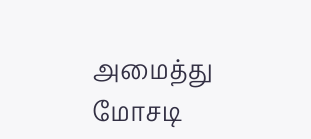அமைத்து மோசடி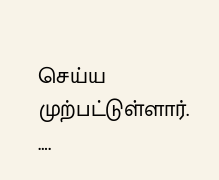செய்ய முற்பட்டுள்ளார்.
….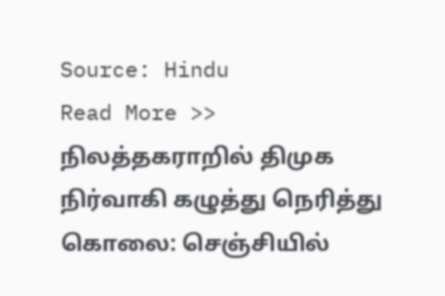Source: Hindu
Read More >> நிலத்தகராறில் திமுக நிர்வாகி கழுத்து நெரித்து கொலை: செஞ்சியில்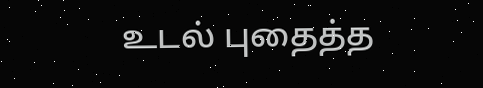உடல் புதைத்த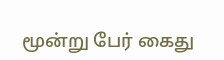மூன்று பேர் கைது